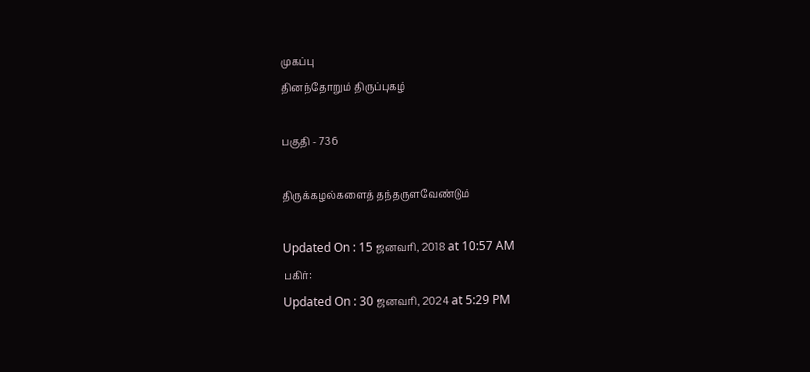முகப்பு
தினந்தோறும் திருப்புகழ்

பகுதி - 736

திருக்கழல்களைத் தந்தருளவேண்டும்

Updated On : 15 ஜனவரி, 2018 at 10:57 AM
பகிர்:
Updated On : 30 ஜனவரி, 2024 at 5:29 PM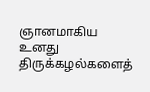ஞானமாகிய உனது திருக்கழல்களைத்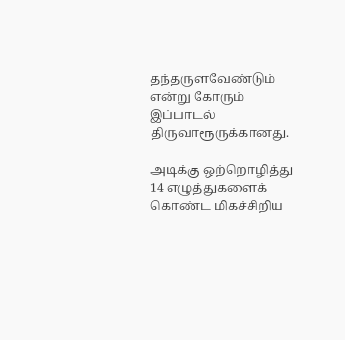தந்தருளவேண்டும் என்று கோரும் இப்பாடல் திருவாரூருக்கானது.

அடிக்கு ஒற்றொழித்து 14 எழுத்துகளைக் கொண்ட மிகச்சிறிய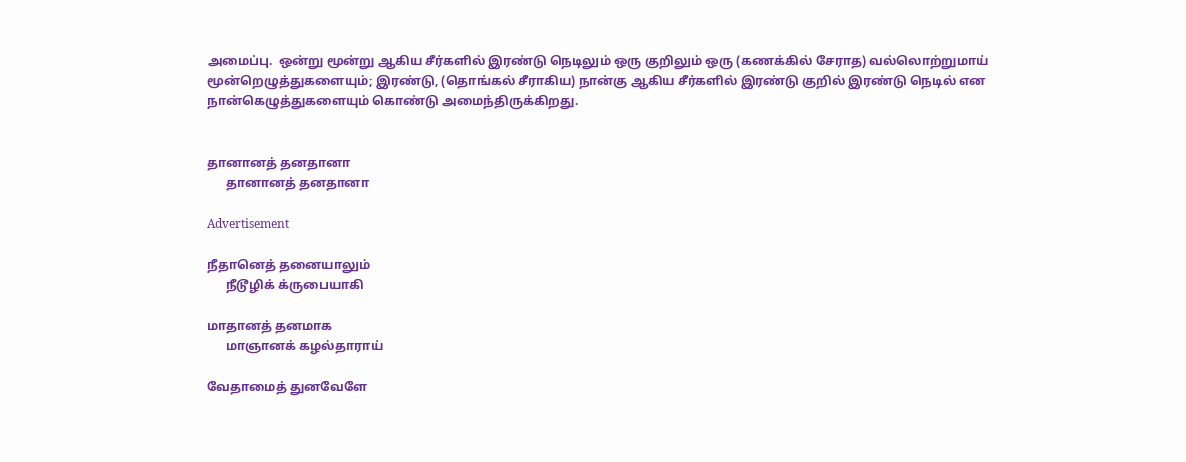அமைப்பு.  ஒன்று மூன்று ஆகிய சீர்களில் இரண்டு நெடிலும் ஒரு குறிலும் ஒரு (கணக்கில் சேராத) வல்லொற்றுமாய் மூன்றெழுத்துகளையும்; இரண்டு, (தொங்கல் சீராகிய) நான்கு ஆகிய சீர்களில் இரண்டு குறில் இரண்டு நெடில் என நான்கெழுத்துகளையும் கொண்டு அமைந்திருக்கிறது.


தானானத் தனதானா
      தானானத் தனதானா

Advertisement

நீதானெத் தனையாலும்
      நீடூழிக் க்ருபையாகி

மாதானத் தனமாக
      மாஞானக் கழல்தாராய்

வேதாமைத் துனவேளே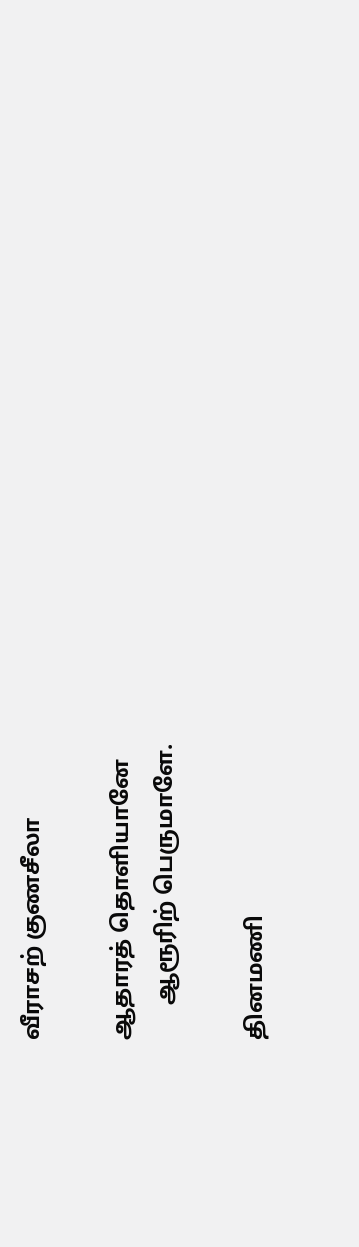வீராசற் குணசீலா

ஆதாரத் தொளியானே
      ஆரூரிற் பெருமாளே.

தினமணி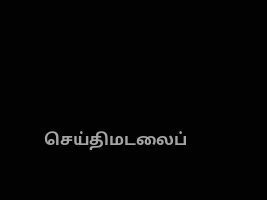செய்திமடலைப்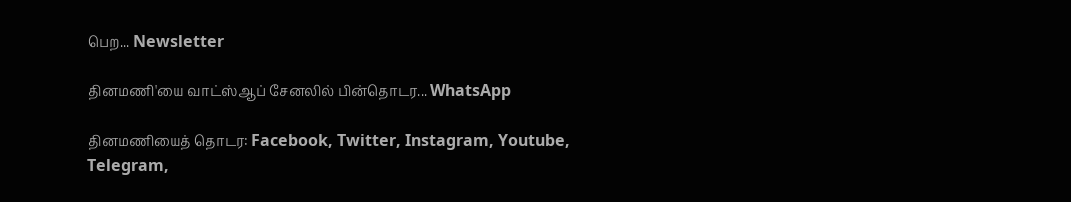பெற... Newsletter

தினமணி'யை வாட்ஸ்ஆப் சேனலில் பின்தொடர... WhatsApp

தினமணியைத் தொடர: Facebook, Twitter, Instagram, Youtube, Telegram,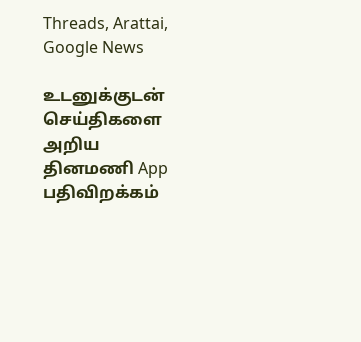Threads, Arattai, Google News

உடனுக்குடன் செய்திகளை அறிய தினமணி App பதிவிறக்கம்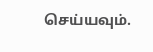செய்யவும்.